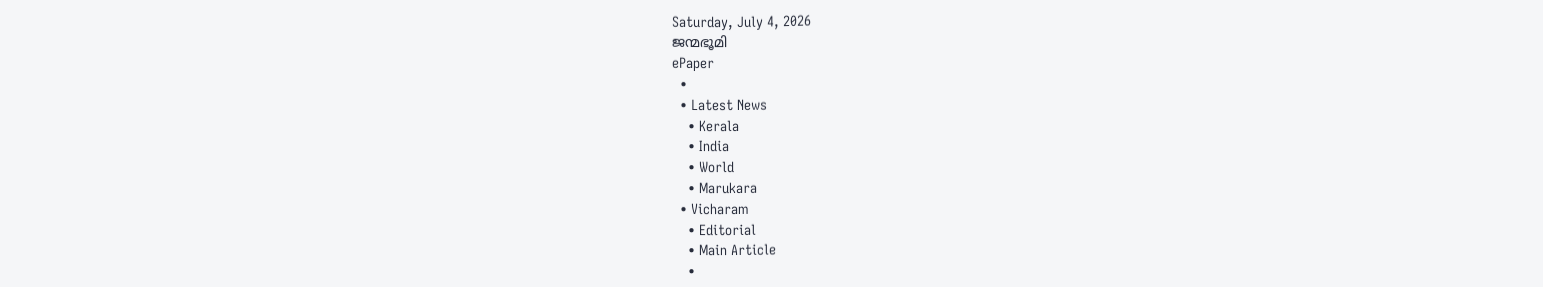Saturday, July 4, 2026
ജന്മഭൂമി
ePaper
  •
  • Latest News
    • Kerala
    • India
    • World
    • Marukara
  • Vicharam
    • Editorial
    • Main Article
    •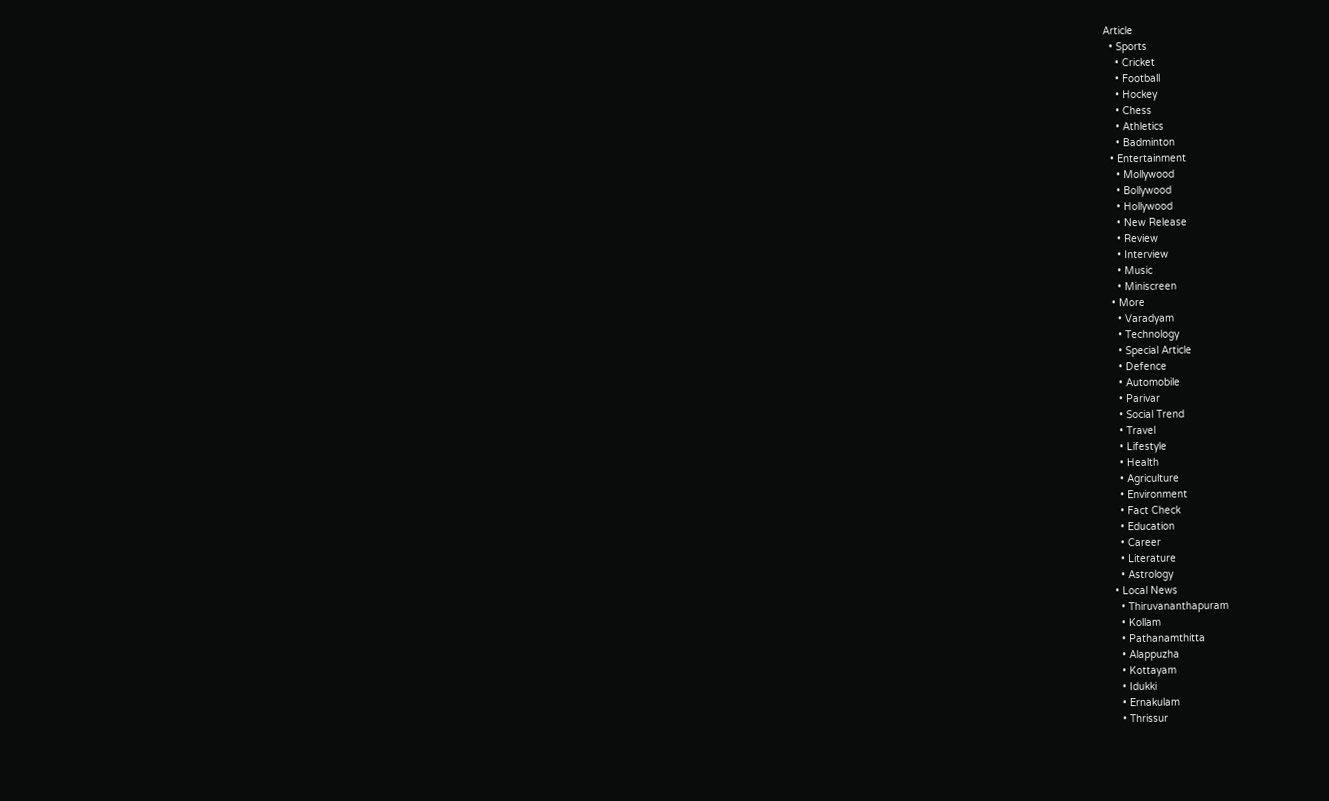Article
  • Sports
    • Cricket
    • Football
    • Hockey
    • Chess
    • Athletics
    • Badminton
  • Entertainment
    • Mollywood
    • Bollywood
    • Hollywood
    • New Release
    • Review
    • Interview
    • Music
    • Miniscreen
  • More
    • Varadyam
    • Technology
    • Special Article
    • Defence
    • Automobile
    • Parivar
    • Social Trend
    • Travel
    • Lifestyle
    • Health
    • Agriculture
    • Environment
    • Fact Check
    • Education
    • Career
    • Literature
    • Astrology
  • Local News
    • Thiruvananthapuram
    • Kollam
    • Pathanamthitta
    • Alappuzha
    • Kottayam
    • Idukki
    • Ernakulam
    • Thrissur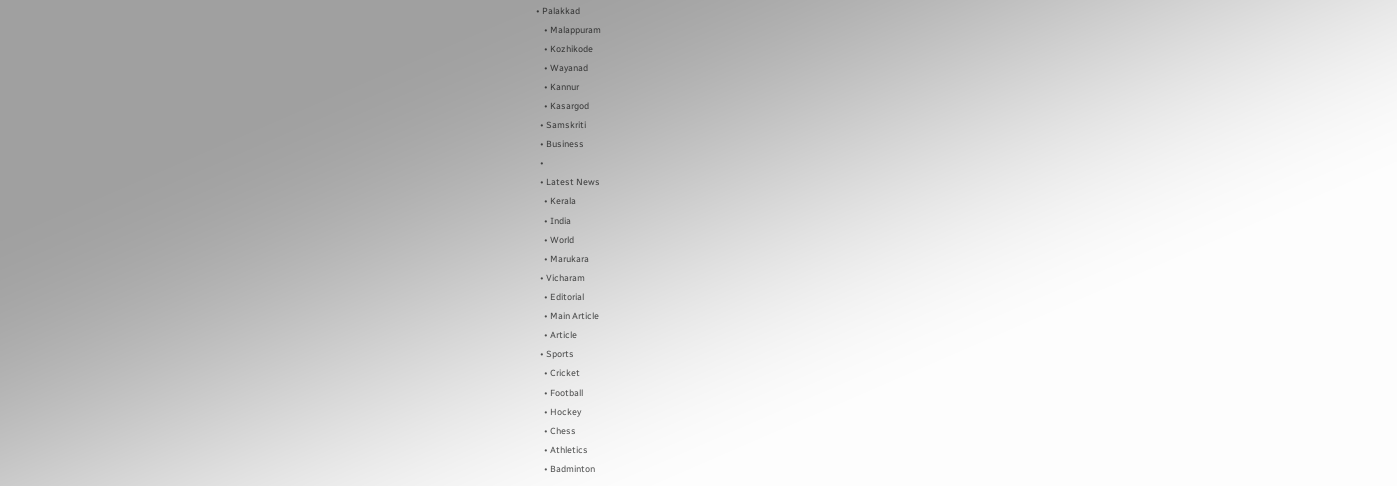• Palakkad
    • Malappuram
    • Kozhikode
    • Wayanad
    • Kannur
    • Kasargod
  • Samskriti
  • Business
  •
  • Latest News
    • Kerala
    • India
    • World
    • Marukara
  • Vicharam
    • Editorial
    • Main Article
    • Article
  • Sports
    • Cricket
    • Football
    • Hockey
    • Chess
    • Athletics
    • Badminton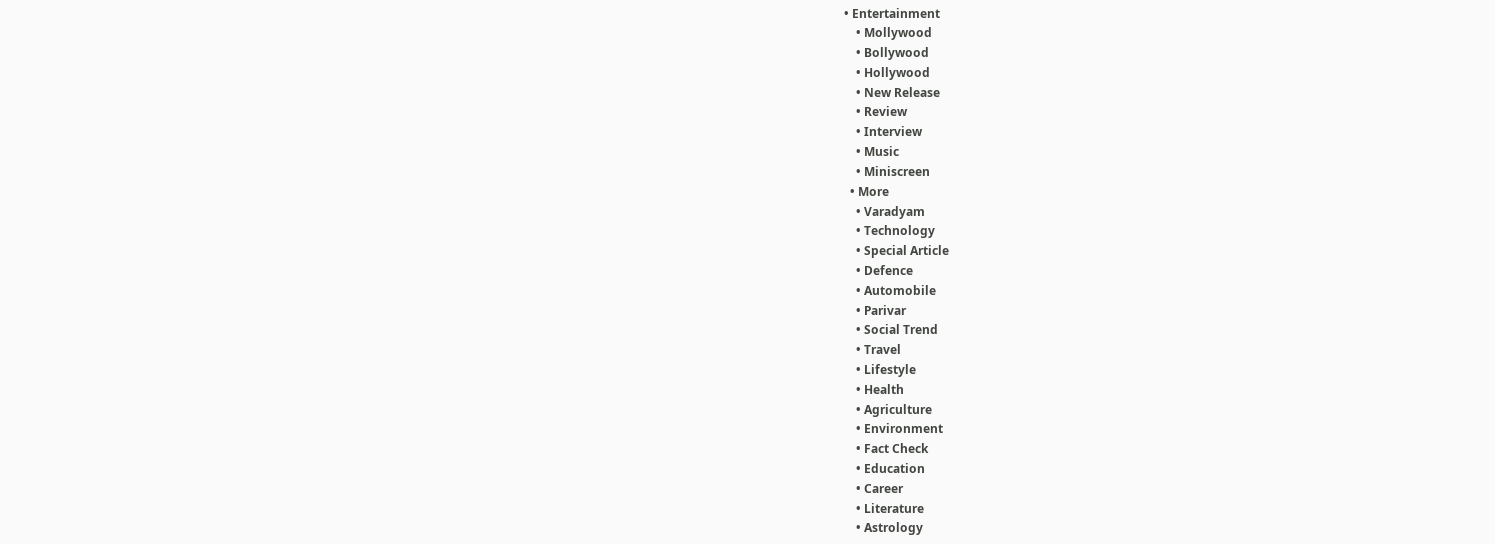• Entertainment
    • Mollywood
    • Bollywood
    • Hollywood
    • New Release
    • Review
    • Interview
    • Music
    • Miniscreen
  • More
    • Varadyam
    • Technology
    • Special Article
    • Defence
    • Automobile
    • Parivar
    • Social Trend
    • Travel
    • Lifestyle
    • Health
    • Agriculture
    • Environment
    • Fact Check
    • Education
    • Career
    • Literature
    • Astrology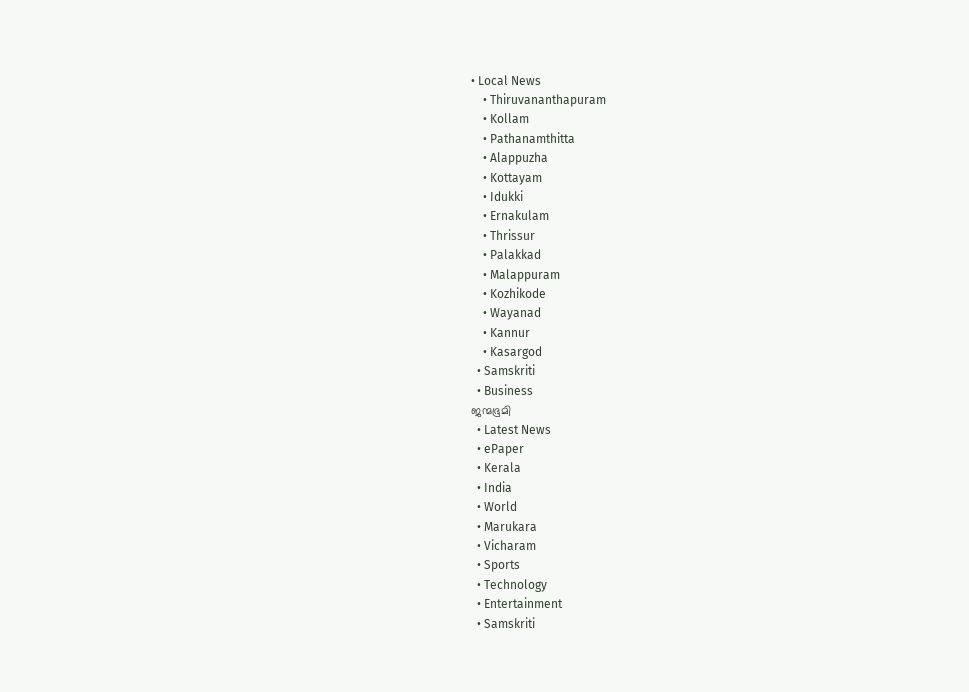• Local News
    • Thiruvananthapuram
    • Kollam
    • Pathanamthitta
    • Alappuzha
    • Kottayam
    • Idukki
    • Ernakulam
    • Thrissur
    • Palakkad
    • Malappuram
    • Kozhikode
    • Wayanad
    • Kannur
    • Kasargod
  • Samskriti
  • Business
ജന്മഭൂമി
  • Latest News
  • ePaper
  • Kerala
  • India
  • World
  • Marukara
  • Vicharam
  • Sports
  • Technology
  • Entertainment
  • Samskriti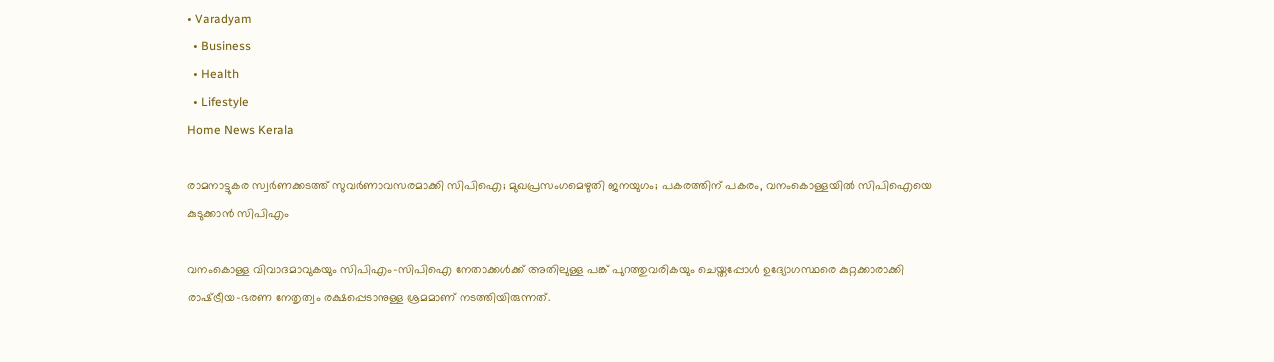• Varadyam
  • Business
  • Health
  • Lifestyle
Home News Kerala

രാമനാട്ടുകര സ്വര്‍ണക്കടത്ത് സുവര്‍ണാവസരമാക്കി സിപിഐ; മുഖപ്രസംഗമെഴുതി ജനയുഗം; പകരത്തിന് പകരം, വനംകൊള്ളയില്‍ സിപിഐയെ കുടുക്കാന്‍ സിപിഎം

വനംകൊള്ള വിവാദമാവുകയും സിപിഎം-സിപിഐ നേതാക്കള്‍ക്ക് അതിലുള്ള പങ്ക് പുറത്തുവരികയും ചെയ്തപ്പോള്‍ ഉദ്യോഗസ്ഥരെ കുറ്റക്കാരാക്കി രാഷ്‌ട്രീയ-ഭരണ നേതൃത്വം രക്ഷപ്പെടാനുള്ള ശ്രമമാണ് നടത്തിയിരുന്നത്.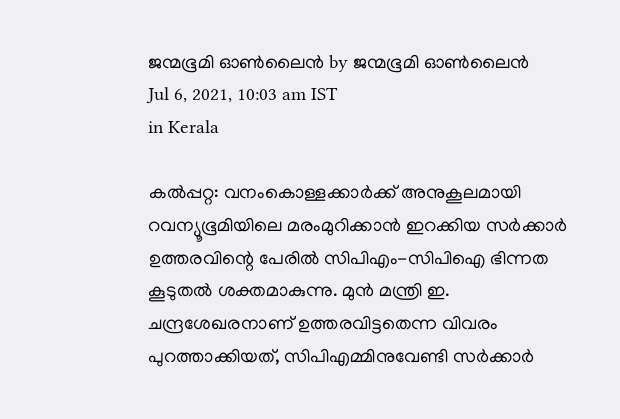ജന്മഭൂമി ഓണ്‍ലൈന്‍ by ജന്മഭൂമി ഓണ്‍ലൈന്‍
Jul 6, 2021, 10:03 am IST
in Kerala

കല്‍പ്പറ്റ: വനംകൊള്ളക്കാര്‍ക്ക് അനുകൂലമായി റവന്യൂഭൂമിയിലെ മരംമുറിക്കാന്‍ ഇറക്കിയ സര്‍ക്കാര്‍ ഉത്തരവിന്റെ പേരില്‍ സിപിഎം-സിപിഐ ഭിന്നത കൂടുതല്‍ ശക്തമാകുന്നു. മുന്‍ മന്ത്രി ഇ. ചന്ദ്രശേഖരനാണ് ഉത്തരവിട്ടതെന്ന വിവരം പുറത്താക്കിയത്, സിപിഎമ്മിനുവേണ്ടി സര്‍ക്കാര്‍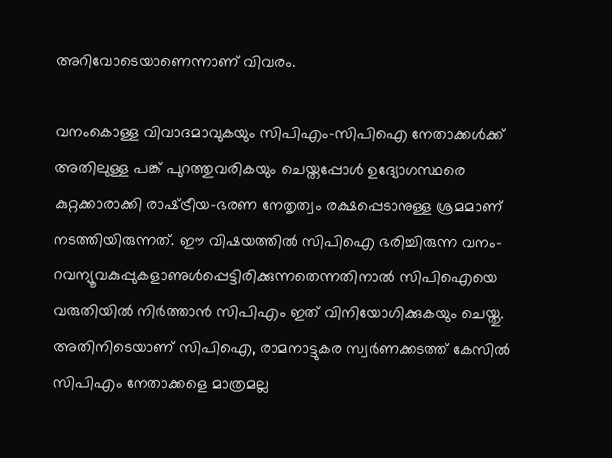അറിവോടെയാണെന്നാണ് വിവരം.

വനംകൊള്ള വിവാദമാവുകയും സിപിഎം-സിപിഐ നേതാക്കള്‍ക്ക് അതിലുള്ള പങ്ക് പുറത്തുവരികയും ചെയ്തപ്പോള്‍ ഉദ്യോഗസ്ഥരെ കുറ്റക്കാരാക്കി രാഷ്‌ട്രീയ-ഭരണ നേതൃത്വം രക്ഷപ്പെടാനുള്ള ശ്രമമാണ് നടത്തിയിരുന്നത്. ഈ വിഷയത്തില്‍ സിപിഐ ഭരിച്ചിരുന്ന വനം-റവന്യൂവകുപ്പുകളാണുള്‍പ്പെട്ടിരിക്കുന്നതെന്നതിനാല്‍ സിപിഐയെ വരുതിയില്‍ നിര്‍ത്താന്‍ സിപിഎം ഇത് വിനിയോഗിക്കുകയും ചെയ്തു. അതിനിടെയാണ് സിപിഐ, രാമനാട്ടുകര സ്വര്‍ണക്കടത്ത് കേസില്‍ സിപിഎം നേതാക്കളെ മാത്രമല്ല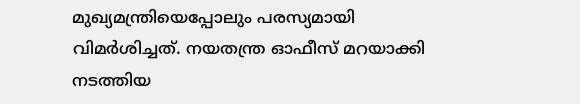മുഖ്യമന്ത്രിയെപ്പോലും പരസ്യമായി വിമര്‍ശിച്ചത്. നയതന്ത്ര ഓഫീസ് മറയാക്കി നടത്തിയ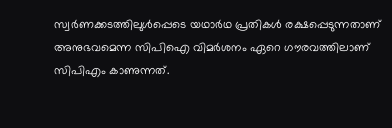സ്വര്‍ണക്കടത്തിലുള്‍പ്പെടെ യഥാര്‍ഥ പ്രതികള്‍ രക്ഷപ്പെടുന്നതാണ് അനുഭവമെന്ന സിപിഐ വിമര്‍ശനം ഏറെ ഗൗരവത്തിലാണ് സിപിഎം കാണുന്നത്.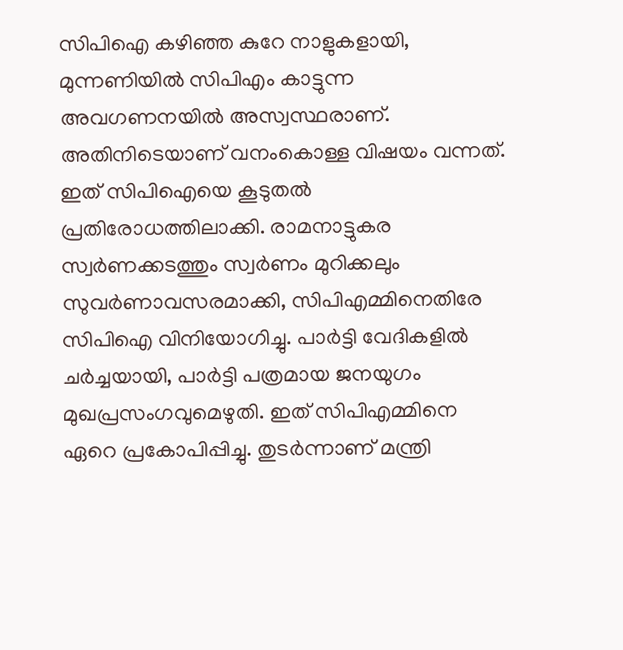സിപിഐ കഴിഞ്ഞ കുറേ നാളുകളായി, മുന്നണിയില്‍ സിപിഎം കാട്ടുന്ന അവഗണനയില്‍ അസ്വസ്ഥരാണ്. അതിനിടെയാണ് വനംകൊള്ള വിഷയം വന്നത്. ഇത് സിപിഐയെ കൂടുതല്‍ പ്രതിരോധത്തിലാക്കി. രാമനാട്ടുകര സ്വര്‍ണക്കടത്തും സ്വര്‍ണം മുറിക്കലും സുവര്‍ണാവസരമാക്കി, സിപിഎമ്മിനെതിരേ സിപിഐ വിനിയോഗിച്ചു. പാര്‍ട്ടി വേദികളില്‍ ചര്‍ച്ചയായി, പാര്‍ട്ടി പത്രമായ ജനയുഗം മുഖപ്രസംഗവുമെഴുതി. ഇത് സിപിഎമ്മിനെ ഏറെ പ്രകോപിപ്പിച്ചു. തുടര്‍ന്നാണ് മന്ത്രി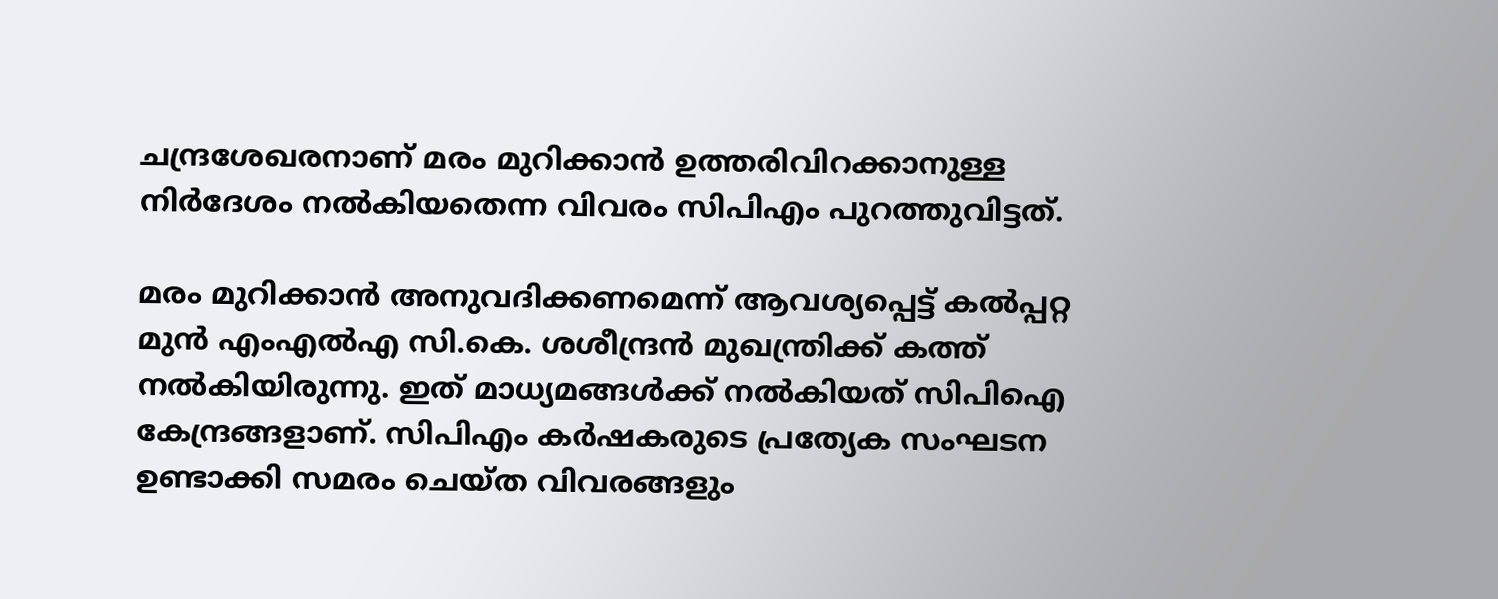ചന്ദ്രശേഖരനാണ് മരം മുറിക്കാന്‍ ഉത്തരിവിറക്കാനുള്ള നിര്‍ദേശം നല്‍കിയതെന്ന വിവരം സിപിഎം പുറത്തുവിട്ടത്.

മരം മുറിക്കാന്‍ അനുവദിക്കണമെന്ന് ആവശ്യപ്പെട്ട് കല്‍പ്പറ്റ മുന്‍ എംഎല്‍എ സി.കെ. ശശീന്ദ്രന്‍ മുഖന്ത്രിക്ക് കത്ത് നല്‍കിയിരുന്നു. ഇത് മാധ്യമങ്ങള്‍ക്ക് നല്‍കിയത് സിപിഐ കേന്ദ്രങ്ങളാണ്. സിപിഎം കര്‍ഷകരുടെ പ്രത്യേക സംഘടന ഉണ്ടാക്കി സമരം ചെയ്ത വിവരങ്ങളും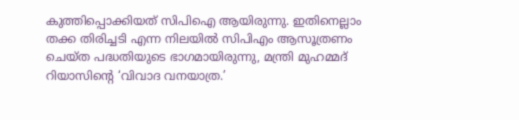കുത്തിപ്പൊക്കിയത് സിപിഐ ആയിരുന്നു. ഇതിനെല്ലാം തക്ക തിരിച്ചടി എന്ന നിലയില്‍ സിപിഎം ആസൂത്രണം ചെയ്ത പദ്ധതിയുടെ ഭാഗമായിരുന്നു, മന്ത്രി മുഹമ്മദ് റിയാസിന്റെ ‘വിവാദ വനയാത്ര.’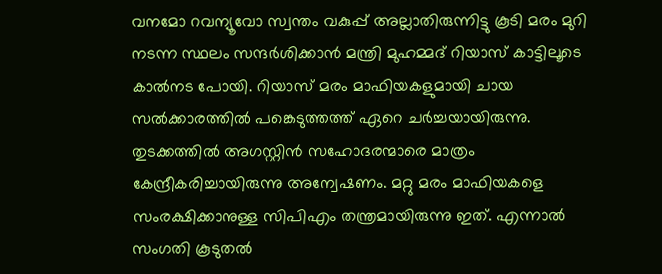വനമോ റവന്യൂവോ സ്വന്തം വകുപ്പ് അല്ലാതിരുന്നിട്ടു കൂടി മരം മുറി നടന്ന സ്ഥലം സന്ദര്‍ശിക്കാന്‍ മന്ത്രി മുഹമ്മദ് റിയാസ് കാട്ടിലൂടെ കാല്‍നട പോയി. റിയാസ് മരം മാഫിയകളുമായി ചായ സല്‍ക്കാരത്തില്‍ പങ്കെടുത്തത്ത് ഏറെ ചര്‍ച്ചയായിരുന്നു. തുടക്കത്തില്‍ അഗസ്റ്റിന്‍ സഹോദരന്മാരെ മാത്രം കേന്ദ്രീകരിച്ചായിരുന്നു അന്വേഷണം. മറ്റു മരം മാഫിയകളെ സംരക്ഷിക്കാനുള്ള സിപിഎം തന്ത്രമായിരുന്നു ഇത്. എന്നാല്‍ സംഗതി കൂടുതല്‍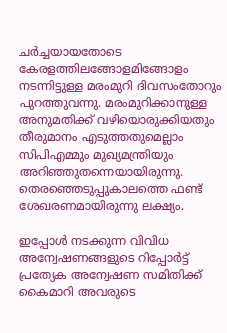ചര്‍ച്ചയായതോടെ കേരളത്തിലങ്ങോളമിങ്ങോളം നടന്നിട്ടുള്ള മരംമുറി ദിവസംതോറും പുറത്തുവന്നു. മരംമുറിക്കാനുള്ള അനുമതിക്ക് വഴിയൊരുക്കിയതും തീരുമാനം എടുത്തതുമെല്ലാം സിപിഎമ്മും മുഖ്യമന്ത്രിയും അറിഞ്ഞുതന്നെയായിരുന്നു. തെരഞ്ഞെടുപ്പുകാലത്തെ ഫണ്ട് ശേഖരണമായിരുന്നു ലക്ഷ്യം.

ഇപ്പോള്‍ നടക്കുന്ന വിവിധ അന്വേഷണങ്ങളുടെ റിപ്പോര്‍ട്ട് പ്രത്യേക അന്വേഷണ സമിതിക്ക് കൈമാറി അവരുടെ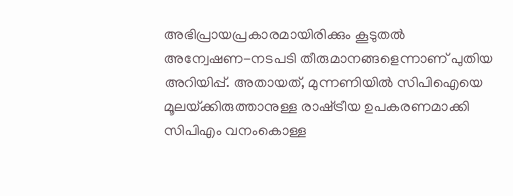അഭിപ്രായപ്രകാരമായിരിക്കും കൂടുതല്‍ അന്വേഷണ-നടപടി തീരുമാനങ്ങളെന്നാണ് പുതിയ അറിയിപ്പ്. അതായത്, മുന്നണിയില്‍ സിപിഐയെ മൂലയ്‌ക്കിരുത്താനുള്ള രാഷ്‌ട്രീയ ഉപകരണമാക്കി സിപിഎം വനംകൊള്ള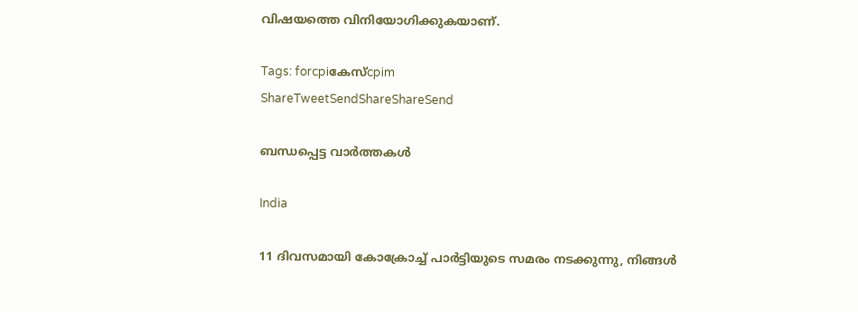വിഷയത്തെ വിനിയോഗിക്കുകയാണ്.

Tags: forcpiകേസ്cpim
ShareTweetSendShareShareSend

ബന്ധപ്പെട്ട വാര്‍ത്തകള്‍

India

11 ദിവസമായി കോക്രോച്ച് പാര്‍ട്ടിയുടെ സമരം നടക്കുന്നു, നിങ്ങള്‍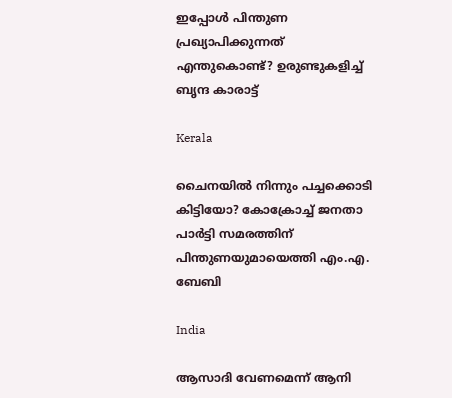ഇപ്പോള്‍ പിന്തുണ പ്രഖ്യാപിക്കുന്നത് എന്തുകൊണ്ട്? ഉരുണ്ടുകളിച്ച് ബൃന്ദ കാരാട്ട്

Kerala

ചൈനയില്‍ നിന്നും പച്ചക്കൊടി കിട്ടിയോ? കോക്രോച്ച് ജനതാ പാര്‍ട്ടി സമരത്തിന് പിന്തുണയുമായെത്തി എം.എ. ബേബി

India

ആസാദി വേണമെന്ന് ആനി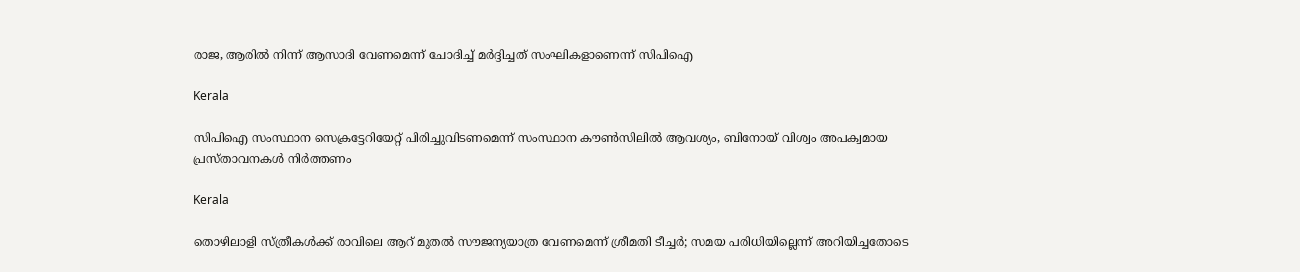രാജ, ആരില്‍ നിന്ന് ആസാദി വേണമെന്ന് ചോദിച്ച് മര്‍ദ്ദിച്ചത് സംഘികളാണെന്ന് സിപിഐ

Kerala

സിപിഐ സംസ്ഥാന സെക്രട്ടേറിയേറ്റ് പിരിച്ചുവിടണമെന്ന് സംസ്ഥാന കൗണ്‍സിലില്‍ ആവശ്യം, ബിനോയ് വിശ്വം അപക്വമായ പ്രസ്താവനകള്‍ നിര്‍ത്തണം

Kerala

തൊഴിലാളി സ്ത്രീകള്‍ക്ക് രാവിലെ ആറ് മുതല്‍ സൗജന്യയാത്ര വേണമെന്ന് ശ്രീമതി ടീച്ചര്‍; സമയ പരിധിയില്ലെന്ന് അറിയിച്ചതോടെ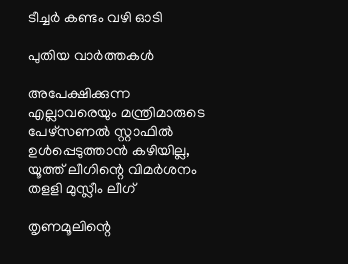ടീച്ചര്‍ കണ്ടം വഴി ഓടി

പുതിയ വാര്‍ത്തകള്‍

അപേക്ഷിക്കുന്ന എല്ലാവരെയും മന്ത്രിമാരുടെ പേഴ്‌സണല്‍ സ്റ്റാഫില്‍ ഉള്‍പ്പെടുത്താന്‍ കഴിയില്ല, യൂത്ത് ലീഗിന്റെ വിമര്‍ശനം തളളി മുസ്ലീം ലീഗ്

തൃണമൂലിന്റെ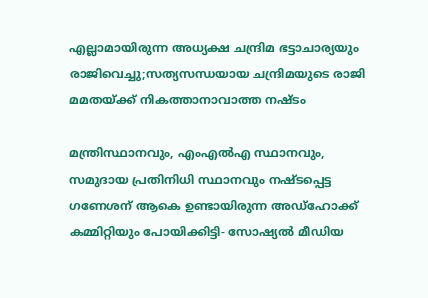എല്ലാമായിരുന്ന അധ്യക്ഷ ചന്ദ്രിമ ഭട്ടാചാര്യയും രാജിവെച്ചു;സത്യസന്ധയായ ചന്ദ്രിമയുടെ രാജി മമതയ്‌ക്ക് നികത്താനാവാത്ത നഷ്ടം

മന്ത്രിസ്ഥാനവും, എംഎൽഎ സ്ഥാനവും, സമുദായ പ്രതിനിധി സ്ഥാനവും നഷ്ടപ്പെട്ട ഗണേശന് ആകെ ഉണ്ടായിരുന്ന അഡ്ഹോക്ക് കമ്മിറ്റിയും പോയിക്കിട്ടി- സോഷ്യൽ മീഡിയ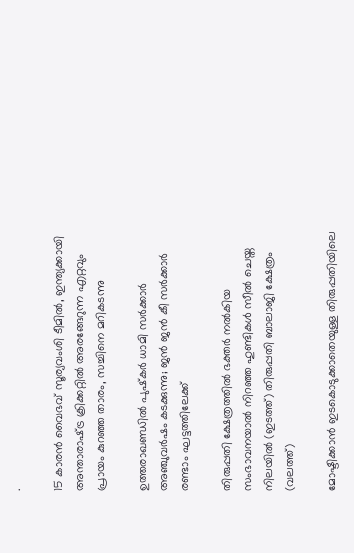.

15 കാരന്‍ വൈഭവ് സൂര്യവംശി ടീമില്‍, ഇന്ത്യക്കായി അന്താരാഷ്‌ട്ര ക്രിക്കറ്റില്‍ അരങ്ങേറുന്ന എറ്റവും പ്രായം കുറഞ്ഞ താരം, സച്ചിനെ മറികടന്നു

ഉത്തരാഖണ്ഡിൽ പുഷ്‌കർ ധാമി സർക്കാർ അഞ്ചുവർഷം കടക്കുന്നു; ജൻ ജൻ കീ സർക്കാർ രണ്ടാം ഘട്ടത്തിലേക്ക്

തിരുപ്പതി ക്ഷേത്രത്തില്‍ ഭക്തര്‍ നല്‍കിയ സംഭാവനയാല്‍ നിറഞ്ഞ ഹുണ്ടികള്‍ സീല്‍ ചെയ്ത നിലയില്‍ (ഇടത്ത്) തിരുപ്പതി ബാലാജി ക്ഷേത്രം (വലത്ത്)

മോഷ്ടിക്കാന്‍ ഇടകൊടുക്കാതെയുള്ള തിരുപ്പതിയിലെ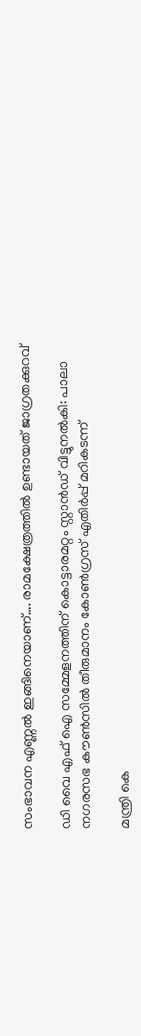സംഭാവന എണ്ണല്‍ ഇങ്ങിനെയാണ്…. രാമക്ഷേത്രത്തില്‍ ഉണ്ടായത് ജാഗ്രതക്കുറവ്

ഡി വൈ എഫ് ഐ സമ്മേളനത്തിന് കൊട്ടാരമറ്റം സ്റ്റാന്‍ഡ് വിട്ടുനല്‍കി: പാലാ നഗരസഭ കൗണ്‍സില്‍ തീരുമാനം കോണ്‍ഗ്രസ് എതിര്‍പ്പ് മറികടന്ന്

മന്ത്രി കെ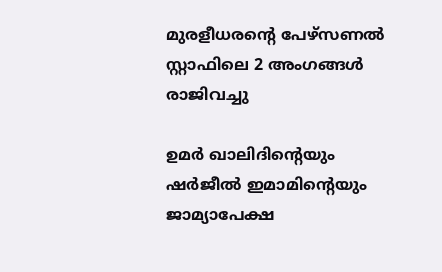മുരളീധരന്റെ പേഴ്‌സണല്‍ സ്റ്റാഫിലെ 2 അംഗങ്ങള്‍ രാജിവച്ചു

ഉമര്‍ ഖാലിദിന്റെയും ഷര്‍ജീല്‍ ഇമാമിന്റെയും ജാമ്യാപേക്ഷ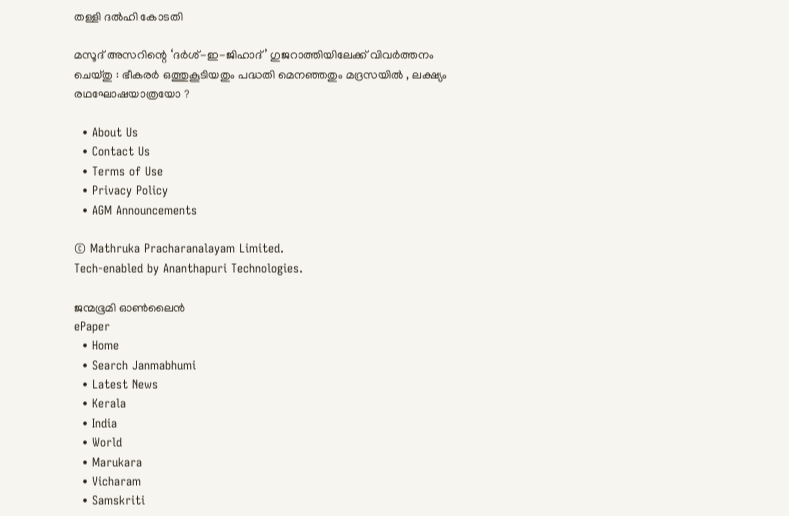തള്ളി ദല്‍ഹി കോടതി

മസൂദ് അസറിന്റെ ‘ദർശ്-ഇ-ജിഹാദ്’ ഗുജറാത്തിയിലേക്ക് വിവർത്തനം ചെയ്തു : ഭീകരർ ഒത്തുകൂടിയതും പദ്ധതി മെനഞ്ഞതും മദ്രസയിൽ , ലക്ഷ്യം രഥഘോഷയാത്രയോ ?

  • About Us
  • Contact Us
  • Terms of Use
  • Privacy Policy
  • AGM Announcements

© Mathruka Pracharanalayam Limited.
Tech-enabled by Ananthapuri Technologies.

ജന്മഭൂമി ഓണ്‍ലൈന്‍
ePaper
  • Home
  • Search Janmabhumi
  • Latest News
  • Kerala
  • India
  • World
  • Marukara
  • Vicharam
  • Samskriti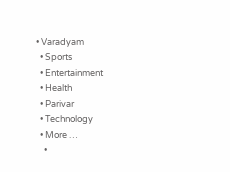• Varadyam
  • Sports
  • Entertainment
  • Health
  • Parivar
  • Technology
  • More …
    •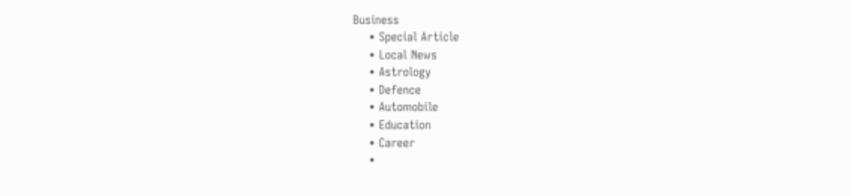Business
    • Special Article
    • Local News
    • Astrology
    • Defence
    • Automobile
    • Education
    • Career
    •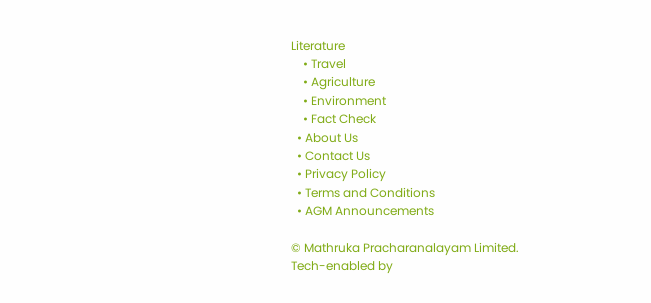Literature
    • Travel
    • Agriculture
    • Environment
    • Fact Check
  • About Us
  • Contact Us
  • Privacy Policy
  • Terms and Conditions
  • AGM Announcements

© Mathruka Pracharanalayam Limited.
Tech-enabled by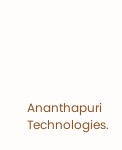Ananthapuri Technologies.